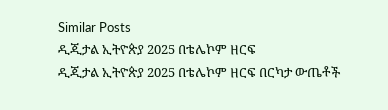Similar Posts
ዲጂታል ኢትዮጵያ 2025 በቴሌኮም ዘርፍ
ዲጂታል ኢትዮጵያ 2025 በቴሌኮም ዘርፍ በርካታ ውጤቶች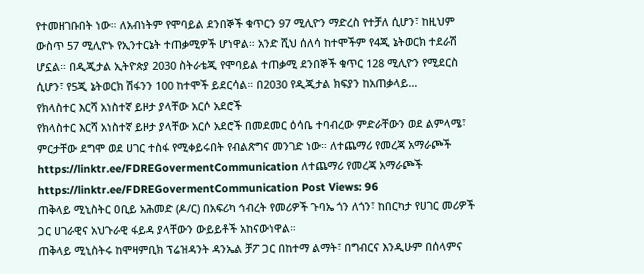የተመዘገቡበት ነው። ለአብነትም የሞባይል ደንበኞች ቁጥርን 97 ሚሊዮን ማድረስ የተቻለ ሲሆን፣ ከዚህም ውስጥ 57 ሚሊዮኑ የኢንተርኔት ተጠቃሚዎች ሆነዋል። አንድ ሺህ ሰለሳ ከተሞችም የ4ጂ ኔትወርክ ተደራሽ ሆኗል። በዲጂታል ኢትዮጵያ 2030 ስትራቴጂ የሞባይል ተጠቃሚ ደንበኞች ቁጥር 128 ሚሊዮን የሚደርስ ሲሆን፣ የ5ጂ ኔትወርክ ሽፋንን 100 ከተሞች ይደርሳል። በ2030 የዲጂታል ክፍያን ከአጠቃላይ…
የክላስተር እርሻ አነስተኛ ይዞታ ያላቸው አርሶ አደሮች
የክላስተር እርሻ አነስተኛ ይዞታ ያላቸው አርሶ አደሮች በመደመር ዕሳቤ ተባብረው ምድራቸውን ወደ ልምላሜ፣ ምርታቸው ደግሞ ወደ ሀገር ተስፋ የሚቀይሩበት የብልጽግና መንገድ ነው። ለተጨማሪ የመረጃ አማራጮች https://linktr.ee/FDREGovermentCommunication ለተጨማሪ የመረጃ አማራጮች https://linktr.ee/FDREGovermentCommunication Post Views: 96
ጠቅላይ ሚኒስትር ዐቢይ አሕመድ (ዶ/ር) በአፍሪካ ኅብረት የመሪዎች ጉባኤ ጎን ለጎን፣ ከበርካታ የሀገር መሪዎች ጋር ሀገራዊና አህጉራዊ ፋይዳ ያላቸውን ውይይቶች አከናውነዋል።
ጠቅላይ ሚኒስትሩ ከሞዛምቢክ ፕሬዝዳንት ዳንኤል ቻፖ ጋር በከተማ ልማት፣ በግብርና እንዲሁም በሰላምና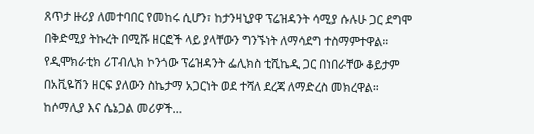ጸጥታ ዙሪያ ለመተባበር የመከሩ ሲሆን፣ ከታንዛኒያዋ ፕሬዝዳንት ሳሚያ ሱሉሁ ጋር ደግሞ በቅድሚያ ትኩረት በሚሹ ዘርፎች ላይ ያላቸውን ግንኙነት ለማሳደግ ተስማምተዋል። የዲሞክራቲክ ሪፐብሊክ ኮንጎው ፕሬዝዳንት ፌሊክስ ቲሺኬዲ ጋር በነበራቸው ቆይታም በአቪዬሽን ዘርፍ ያለውን ስኬታማ አጋርነት ወደ ተሻለ ደረጃ ለማድረስ መክረዋል። ከሶማሊያ እና ሴኔጋል መሪዎች…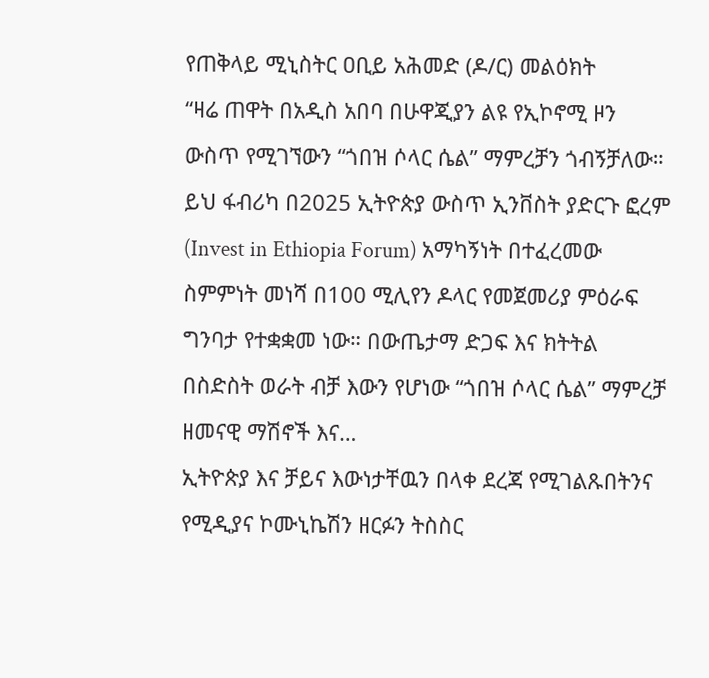የጠቅላይ ሚኒስትር ዐቢይ አሕመድ (ዶ/ር) መልዕክት
“ዛሬ ጠዋት በአዲስ አበባ በሁዋጂያን ልዩ የኢኮኖሚ ዞን ውስጥ የሚገኘውን “ጎበዝ ሶላር ሴል” ማምረቻን ጎብኝቻለው። ይህ ፋብሪካ በ2025 ኢትዮጵያ ውስጥ ኢንቨስት ያድርጉ ፎረም (Invest in Ethiopia Forum) አማካኝነት በተፈረመው ስምምነት መነሻ በ100 ሚሊየን ዶላር የመጀመሪያ ምዕራፍ ግንባታ የተቋቋመ ነው። በውጤታማ ድጋፍ እና ክትትል በስድስት ወራት ብቻ እውን የሆነው “ጎበዝ ሶላር ሴል” ማምረቻ ዘመናዊ ማሽኖች እና…
ኢትዮጵያ እና ቻይና እውነታቸዉን በላቀ ደረጃ የሚገልጹበትንና የሚዲያና ኮሙኒኬሽን ዘርፉን ትስስር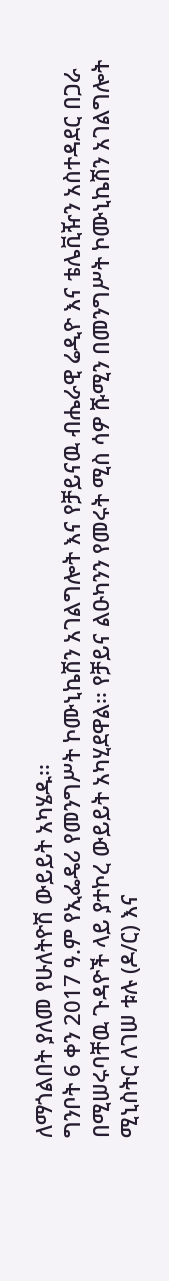ለማጎልበት ያለመ የሁለትዮሽ ውይይት አካሄዱ፡፡
ግንቦት 6 ቀን 2017 ዓ.ም የኢፌዴሪ የመንግሥት ኮሙኒኬሽን አገልግሎት እና የቻይናዉ ብሔራዊ ሬዲዮ እና ቴሌቪዥን አስተዳደር በጋራ በሚሠሩባቸዉ ጉዳዮች ላይ ያተኮረ ውይይት አካሂደዋል፡፡ የቻይና ልዑካንን የመሩት ሚስ ሳዎ ሹሚን በመንግሥት ኮሙኒኬሽን አገልግሎት ሚኒስትር ለገሠ ቱሉ (ዶ/ር) እና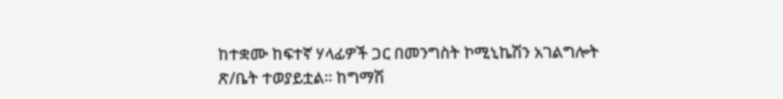ከተቋሙ ከፍተኛ ሃላፊዎች ጋር በመንግስት ኮሚኒኬሽን አገልግሎት ጽ/ቤት ተወያይቷል፡፡ ከግማሽ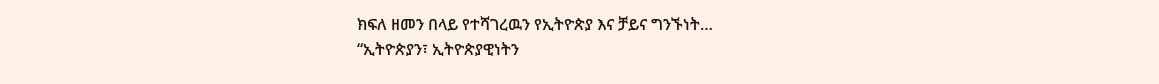ክፍለ ዘመን በላይ የተሻገረዉን የኢትዮጵያ እና ቻይና ግንኙነት…
“ኢትዮጵያን፣ ኢትዮጵያዊነትን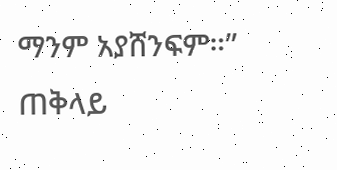ማንም አያሸንፍም።”
ጠቅላይ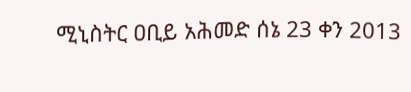ሚኒስትር ዐቢይ አሕመድ ሰኔ 23 ቀን 2013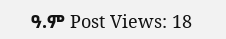ዓ.ም Post Views: 18